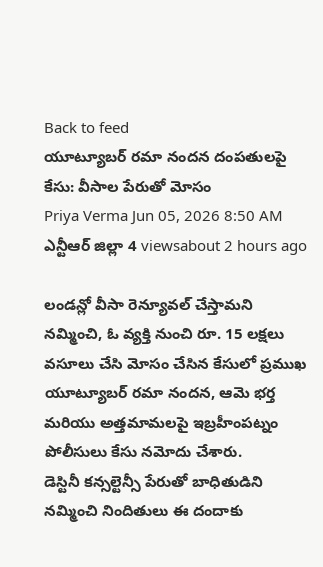Back to feed
యూట్యూబర్ రమా నందన దంపతులపై కేసు: వీసాల పేరుతో మోసం
Priya Verma Jun 05, 2026 8:50 AM ఎన్టీఆర్ జిల్లా 4 viewsabout 2 hours ago

లండన్లో వీసా రెన్యూవల్ చేస్తామని నమ్మించి, ఓ వ్యక్తి నుంచి రూ. 15 లక్షలు వసూలు చేసి మోసం చేసిన కేసులో ప్రముఖ యూట్యూబర్ రమా నందన, ఆమె భర్త మరియు అత్తమామలపై ఇబ్రహీంపట్నం పోలీసులు కేసు నమోదు చేశారు.
డెస్టినీ కన్సల్టెన్సీ పేరుతో బాధితుడిని నమ్మించి నిందితులు ఈ దందాకు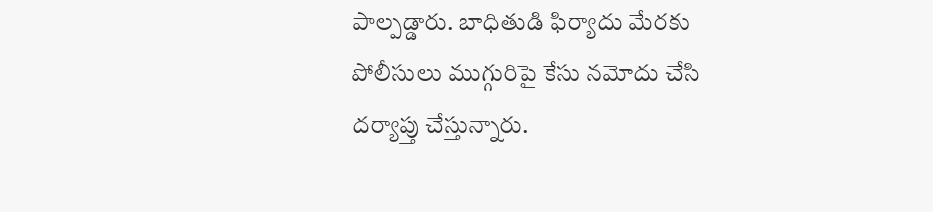పాల్పడ్డారు. బాధితుడి ఫిర్యాదు మేరకు పోలీసులు ముగ్గురిపై కేసు నమోదు చేసి దర్యాప్తు చేస్తున్నారు.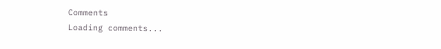Comments
Loading comments...